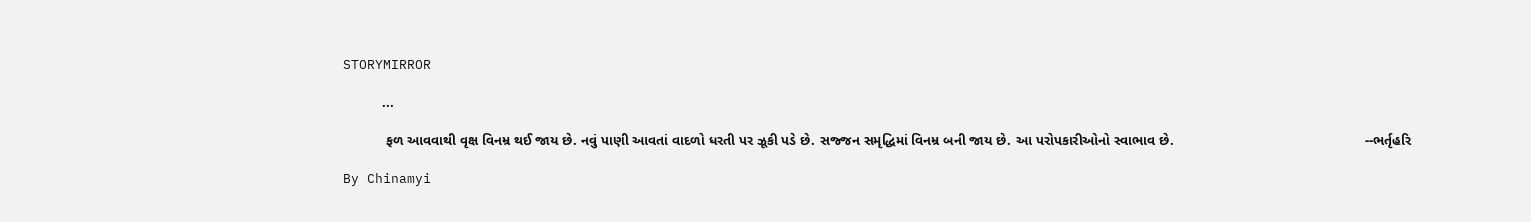STORYMIRROR

          ...

           ફળ આવવાથી વૃક્ષ વિનમ્ર થઈ જાય છે. નવું પાણી આવતાં વાદળો ધરતી પર ઝૂકી પડે છે. સજ્જન સમૃદ્ધિમાં વિનમ્ર બની જાય છે. આ પરોપકારીઓનો સ્વાભાવ છે.                                                 --ભર્તૃહરિ

By Chinamyi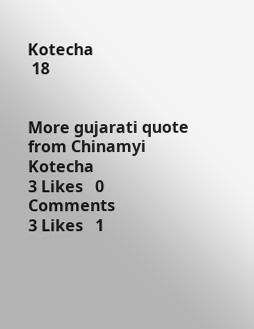Kotecha
 18


More gujarati quote from Chinamyi Kotecha
3 Likes   0 Comments
3 Likes   1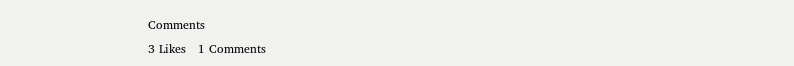Comments
3 Likes   1 Comments